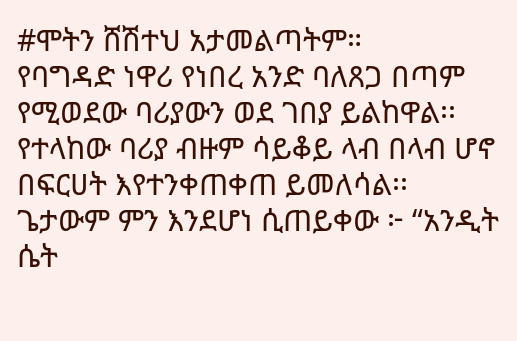#ሞትን ሸሽተህ አታመልጣትም።
የባግዳድ ነዋሪ የነበረ አንድ ባለጸጋ በጣም የሚወደው ባሪያውን ወደ ገበያ ይልከዋል፡፡ የተላከው ባሪያ ብዙም ሳይቆይ ላብ በላብ ሆኖ በፍርሀት እየተንቀጠቀጠ ይመለሳል፡፡
ጌታውም ምን እንደሆነ ሲጠይቀው ፦ “አንዲት ሴት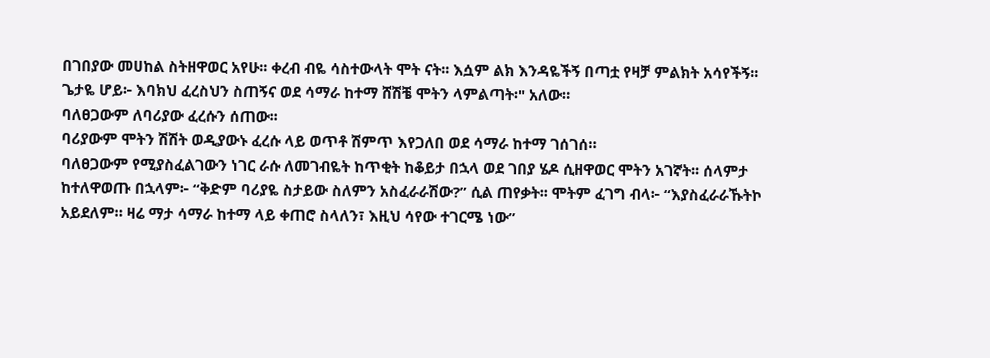በገበያው መሀከል ስትዘዋወር አየሁ፡፡ ቀረብ ብዬ ሳስተውላት ሞት ናት፡፡ እሷም ልክ እንዳዬችኝ በጣቷ የዛቻ ምልክት አሳየችኝ፡፡ ጌታዬ ሆይ፦ እባክህ ፈረስህን ስጠኝና ወደ ሳማራ ከተማ ሸሽቼ ሞትን ላምልጣት፡" አለው።
ባለፀጋውም ለባሪያው ፈረሱን ሰጠው፡፡
ባሪያውም ሞትን ሽሽት ወዲያውኑ ፈረሱ ላይ ወጥቶ ሽምጥ እየጋለበ ወደ ሳማራ ከተማ ገሰገሰ።
ባለፀጋውም የሚያስፈልገውን ነገር ራሱ ለመገብዬት ከጥቂት ከቆይታ በኋላ ወደ ገበያ ሄዶ ሲዘዋወር ሞትን አገኛት፡፡ ሰላምታ ከተለዋወጡ በኋላም፦ “ቅድም ባሪያዬ ስታይው ስለምን አስፈራራሽው?” ሲል ጠየቃት፡፡ ሞትም ፈገግ ብላ፦ “እያስፈራራኹትኮ አይደለም። ዛሬ ማታ ሳማራ ከተማ ላይ ቀጠሮ ስላለን፣ እዚህ ሳየው ተገርሜ ነው”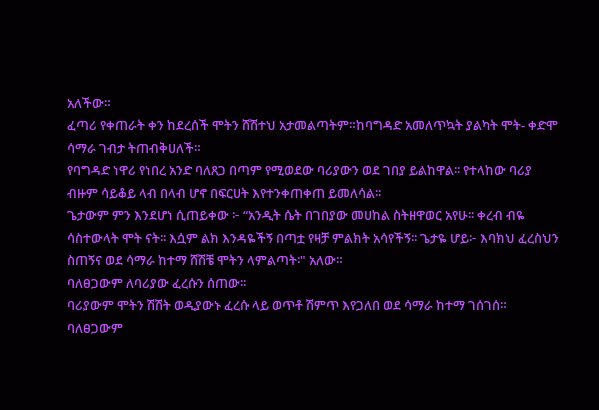አለችው።
ፈጣሪ የቀጠራት ቀን ከደረሰች ሞትን ሸሽተህ አታመልጣትም።ከባግዳድ አመለጥኳት ያልካት ሞት- ቀድሞ ሳማራ ገብታ ትጠብቅሀለች።
የባግዳድ ነዋሪ የነበረ አንድ ባለጸጋ በጣም የሚወደው ባሪያውን ወደ ገበያ ይልከዋል፡፡ የተላከው ባሪያ ብዙም ሳይቆይ ላብ በላብ ሆኖ በፍርሀት እየተንቀጠቀጠ ይመለሳል፡፡
ጌታውም ምን እንደሆነ ሲጠይቀው ፦ “አንዲት ሴት በገበያው መሀከል ስትዘዋወር አየሁ፡፡ ቀረብ ብዬ ሳስተውላት ሞት ናት፡፡ እሷም ልክ እንዳዬችኝ በጣቷ የዛቻ ምልክት አሳየችኝ፡፡ ጌታዬ ሆይ፦ እባክህ ፈረስህን ስጠኝና ወደ ሳማራ ከተማ ሸሽቼ ሞትን ላምልጣት፡" አለው።
ባለፀጋውም ለባሪያው ፈረሱን ሰጠው፡፡
ባሪያውም ሞትን ሽሽት ወዲያውኑ ፈረሱ ላይ ወጥቶ ሽምጥ እየጋለበ ወደ ሳማራ ከተማ ገሰገሰ።
ባለፀጋውም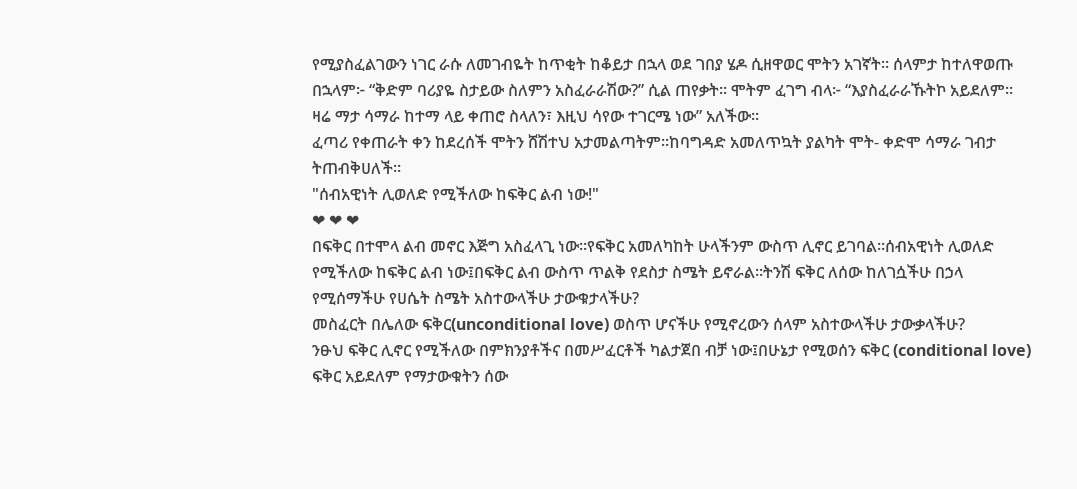የሚያስፈልገውን ነገር ራሱ ለመገብዬት ከጥቂት ከቆይታ በኋላ ወደ ገበያ ሄዶ ሲዘዋወር ሞትን አገኛት፡፡ ሰላምታ ከተለዋወጡ በኋላም፦ “ቅድም ባሪያዬ ስታይው ስለምን አስፈራራሽው?” ሲል ጠየቃት፡፡ ሞትም ፈገግ ብላ፦ “እያስፈራራኹትኮ አይደለም። ዛሬ ማታ ሳማራ ከተማ ላይ ቀጠሮ ስላለን፣ እዚህ ሳየው ተገርሜ ነው” አለችው።
ፈጣሪ የቀጠራት ቀን ከደረሰች ሞትን ሸሽተህ አታመልጣትም።ከባግዳድ አመለጥኳት ያልካት ሞት- ቀድሞ ሳማራ ገብታ ትጠብቅሀለች።
"ሰብአዊነት ሊወለድ የሚችለው ከፍቅር ልብ ነው!"
❤ ❤ ❤
በፍቅር በተሞላ ልብ መኖር እጅግ አስፈላጊ ነው።የፍቅር አመለካከት ሁላችንም ውስጥ ሊኖር ይገባል።ሰብአዊነት ሊወለድ የሚችለው ከፍቅር ልብ ነው፤በፍቅር ልብ ውስጥ ጥልቅ የደስታ ስሜት ይኖራል።ትንሽ ፍቅር ለሰው ከለገሷችሁ በኃላ የሚሰማችሁ የሀሴት ስሜት አስተውላችሁ ታውቁታላችሁ?
መስፈርት በሌለው ፍቅር(unconditional love) ወስጥ ሆናችሁ የሚኖረውን ሰላም አስተውላችሁ ታውቃላችሁ?
ንፁህ ፍቅር ሊኖር የሚችለው በምክንያቶችና በመሥፈርቶች ካልታጀበ ብቻ ነው፤በሁኔታ የሚወሰን ፍቅር (conditional love) ፍቅር አይደለም የማታውቁትን ሰው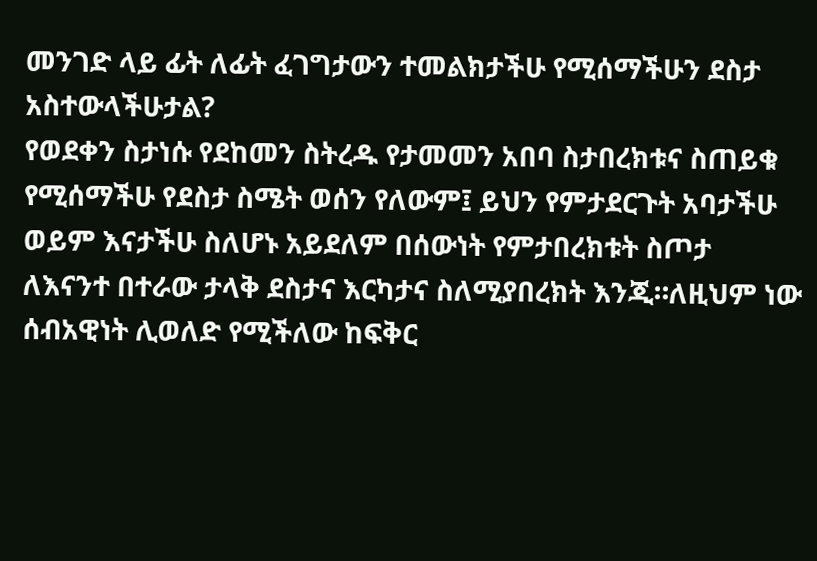መንገድ ላይ ፊት ለፊት ፈገግታውን ተመልክታችሁ የሚሰማችሁን ደስታ አስተውላችሁታል?
የወደቀን ስታነሱ የደከመን ስትረዱ የታመመን አበባ ስታበረክቱና ስጠይቁ የሚሰማችሁ የደስታ ስሜት ወሰን የለውም፤ ይህን የምታደርጉት አባታችሁ ወይም እናታችሁ ስለሆኑ አይደለም በሰውነት የምታበረክቱት ስጦታ ለእናንተ በተራው ታላቅ ደስታና እርካታና ስለሚያበረክት እንጂ።ለዚህም ነው ሰብአዊነት ሊወለድ የሚችለው ከፍቅር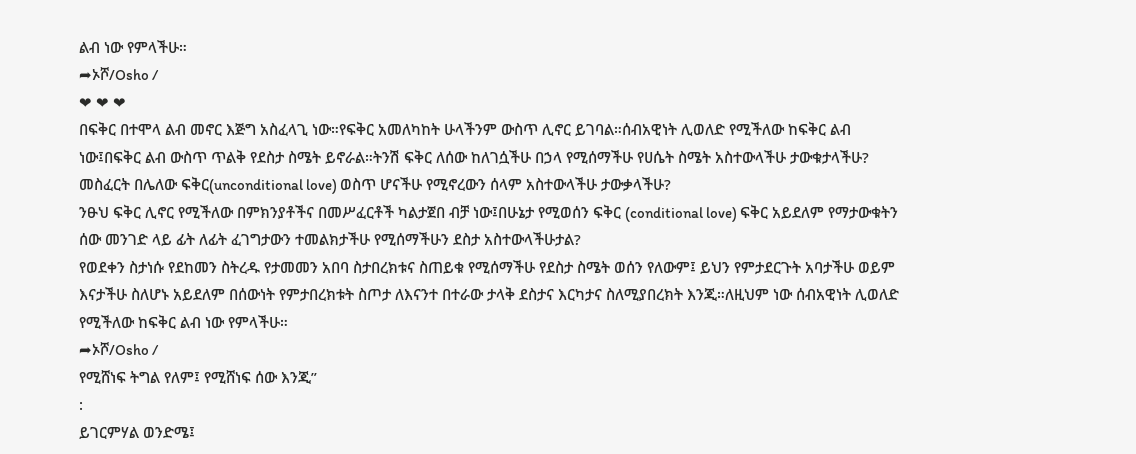ልብ ነው የምላችሁ።
➦ኦሾ/Osho /
❤ ❤ ❤
በፍቅር በተሞላ ልብ መኖር እጅግ አስፈላጊ ነው።የፍቅር አመለካከት ሁላችንም ውስጥ ሊኖር ይገባል።ሰብአዊነት ሊወለድ የሚችለው ከፍቅር ልብ ነው፤በፍቅር ልብ ውስጥ ጥልቅ የደስታ ስሜት ይኖራል።ትንሽ ፍቅር ለሰው ከለገሷችሁ በኃላ የሚሰማችሁ የሀሴት ስሜት አስተውላችሁ ታውቁታላችሁ?
መስፈርት በሌለው ፍቅር(unconditional love) ወስጥ ሆናችሁ የሚኖረውን ሰላም አስተውላችሁ ታውቃላችሁ?
ንፁህ ፍቅር ሊኖር የሚችለው በምክንያቶችና በመሥፈርቶች ካልታጀበ ብቻ ነው፤በሁኔታ የሚወሰን ፍቅር (conditional love) ፍቅር አይደለም የማታውቁትን ሰው መንገድ ላይ ፊት ለፊት ፈገግታውን ተመልክታችሁ የሚሰማችሁን ደስታ አስተውላችሁታል?
የወደቀን ስታነሱ የደከመን ስትረዱ የታመመን አበባ ስታበረክቱና ስጠይቁ የሚሰማችሁ የደስታ ስሜት ወሰን የለውም፤ ይህን የምታደርጉት አባታችሁ ወይም እናታችሁ ስለሆኑ አይደለም በሰውነት የምታበረክቱት ስጦታ ለእናንተ በተራው ታላቅ ደስታና እርካታና ስለሚያበረክት እንጂ።ለዚህም ነው ሰብአዊነት ሊወለድ የሚችለው ከፍቅር ልብ ነው የምላችሁ።
➦ኦሾ/Osho /
የሚሸነፍ ትግል የለም፤ የሚሸነፍ ሰው እንጂ”
:
ይገርምሃል ወንድሜ፤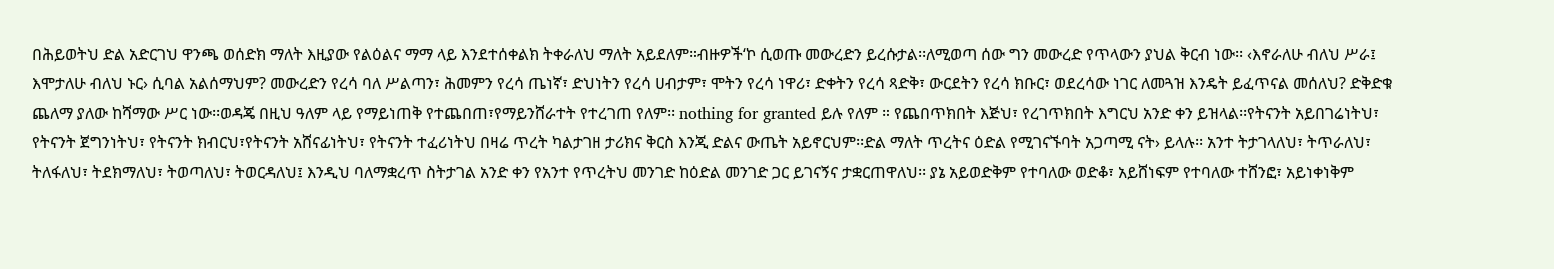በሕይወትህ ድል አድርገህ ዋንጫ ወሰድክ ማለት እዚያው የልዕልና ማማ ላይ እንደተሰቀልክ ትቀራለህ ማለት አይደለም።ብዙዎች‘ኮ ሲወጡ መውረድን ይረሱታል፡፡ለሚወጣ ሰው ግን መውረድ የጥላውን ያህል ቅርብ ነው፡፡ ‹እኖራለሁ ብለህ ሥራ፤ እሞታለሁ ብለህ ኑር› ሲባል አልሰማህም? መውረድን የረሳ ባለ ሥልጣን፣ ሕመምን የረሳ ጤነኛ፣ ድህነትን የረሳ ሀብታም፣ ሞትን የረሳ ነዋሪ፣ ድቀትን የረሳ ጻድቅ፣ ውርደትን የረሳ ክቡር፣ ወደረሳው ነገር ለመጓዝ እንዴት ይፈጥናል መሰለህ? ድቅድቁ ጨለማ ያለው ከሻማው ሥር ነው፡፡ወዳጄ በዚህ ዓለም ላይ የማይነጠቅ የተጨበጠ፣የማይንሸራተት የተረገጠ የለም፡፡ nothing for granted ይሉ የለም ። የጨበጥክበት እጅህ፣ የረገጥክበት እግርህ አንድ ቀን ይዝላል፡፡የትናንት አይበገሬነትህ፣ የትናንት ጀግንነትህ፣ የትናንት ክብርህ፣የትናንት አሸናፊነትህ፣ የትናንት ተፈሪነትህ በዛሬ ጥረት ካልታገዘ ታሪክና ቅርስ እንጂ ድልና ውጤት አይኖርህም፡፡ድል ማለት ጥረትና ዕድል የሚገናኙባት አጋጣሚ ናት› ይላሉ፡፡ አንተ ትታገላለህ፣ ትጥራለህ፣ ትለፋለህ፣ ትደክማለህ፣ ትወጣለህ፣ ትወርዳለህ፤ እንዲህ ባለማቋረጥ ስትታገል አንድ ቀን የአንተ የጥረትህ መንገድ ከዕድል መንገድ ጋር ይገናኝና ታቋርጠዋለህ፡፡ ያኔ አይወድቅም የተባለው ወድቆ፣ አይሸነፍም የተባለው ተሸንፎ፣ አይነቀነቅም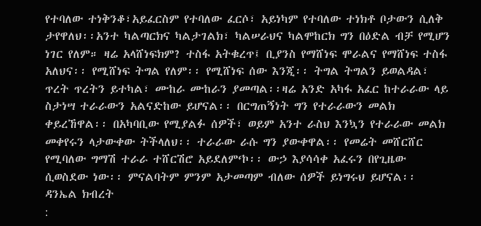የተባለው ተነቅንቆ፣አይፈርስም የተባለው ፈርሶ፣ አይነካም የተባለው ተነክቶ ቦታውን ሲለቅ ታየዋለህ፡፡አንተ ካልጣርክና ካልታገልክ፣ ካልሠራህና ካልሞከርክ ግን በዕድል ብቻ የሚሆን ነገር የለም። ዛሬ አላሸነፍክም? ተስፋ አትቁረጥ፤ ቢያንስ የማሸነፍ ሞራልና የማሸነፍ ተስፋ አለህና፡፡ የሚሸነፍ ትግል የለም፡፡ የሚሸነፍ ሰው እንጂ፡፡ ትግል ትግልን ይወልዳል፣ ጥረት ጥረትን ይተካል፣ ሙከራ ሙከራን ያመጣል፡፡ዛሬ አንድ አካፋ አፈር ከተራራው ላይ ስታነሣ ተራራውን አልናድከው ይሆናል፡፡ በርግጠኝነት ግን የተራራውን መልክ ቀይረኸዋል፡፡ በአካባቢው የሚያልፉ ሰዎች፣ ወይም አንተ ራስህ እንኳን የተራራው መልክ መቀየሩን ላታውቀው ትችላለህ፡፡ ተራራው ራሱ ግን ያውቀዋል፡፡ የመሬት መሸርሸር የሚባለው ግማሽ ተራራ ተሸርሽሮ አይደለም‘ኮ፡፡ ውኃ እያሳሳቀ አፈሩን በየጊዜው ሲወስደው ነው፡፡ ምናልባትም ምንም አታመጣም ብለው ሰዎች ይነግሩህ ይሆናል፡፡
ዳንኤል ክብረት
: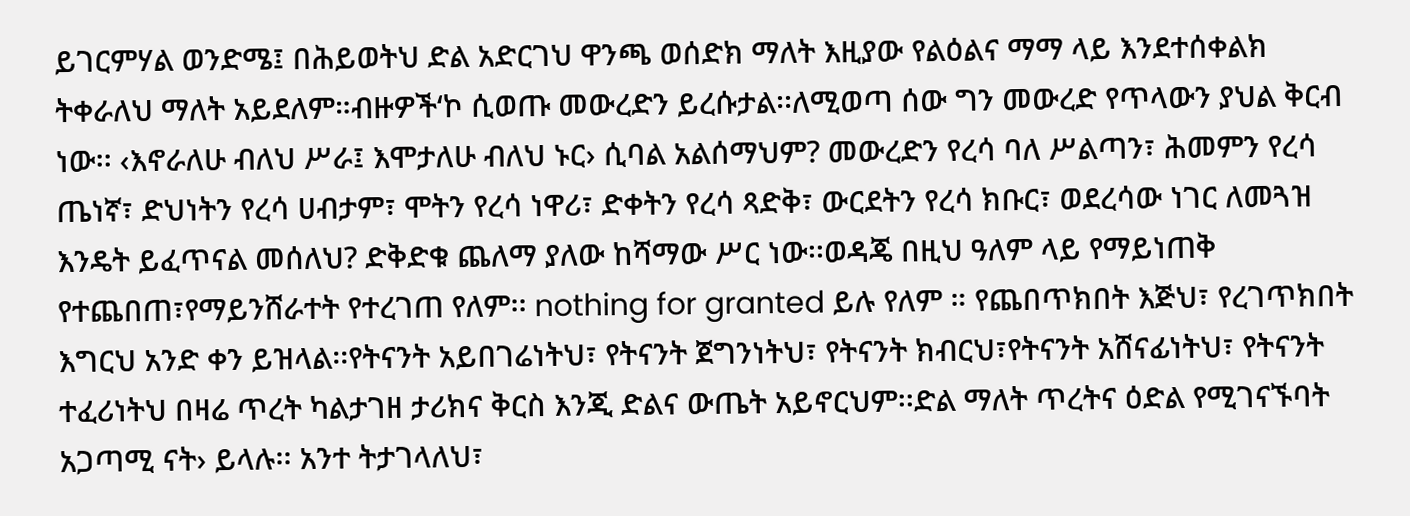ይገርምሃል ወንድሜ፤ በሕይወትህ ድል አድርገህ ዋንጫ ወሰድክ ማለት እዚያው የልዕልና ማማ ላይ እንደተሰቀልክ ትቀራለህ ማለት አይደለም።ብዙዎች‘ኮ ሲወጡ መውረድን ይረሱታል፡፡ለሚወጣ ሰው ግን መውረድ የጥላውን ያህል ቅርብ ነው፡፡ ‹እኖራለሁ ብለህ ሥራ፤ እሞታለሁ ብለህ ኑር› ሲባል አልሰማህም? መውረድን የረሳ ባለ ሥልጣን፣ ሕመምን የረሳ ጤነኛ፣ ድህነትን የረሳ ሀብታም፣ ሞትን የረሳ ነዋሪ፣ ድቀትን የረሳ ጻድቅ፣ ውርደትን የረሳ ክቡር፣ ወደረሳው ነገር ለመጓዝ እንዴት ይፈጥናል መሰለህ? ድቅድቁ ጨለማ ያለው ከሻማው ሥር ነው፡፡ወዳጄ በዚህ ዓለም ላይ የማይነጠቅ የተጨበጠ፣የማይንሸራተት የተረገጠ የለም፡፡ nothing for granted ይሉ የለም ። የጨበጥክበት እጅህ፣ የረገጥክበት እግርህ አንድ ቀን ይዝላል፡፡የትናንት አይበገሬነትህ፣ የትናንት ጀግንነትህ፣ የትናንት ክብርህ፣የትናንት አሸናፊነትህ፣ የትናንት ተፈሪነትህ በዛሬ ጥረት ካልታገዘ ታሪክና ቅርስ እንጂ ድልና ውጤት አይኖርህም፡፡ድል ማለት ጥረትና ዕድል የሚገናኙባት አጋጣሚ ናት› ይላሉ፡፡ አንተ ትታገላለህ፣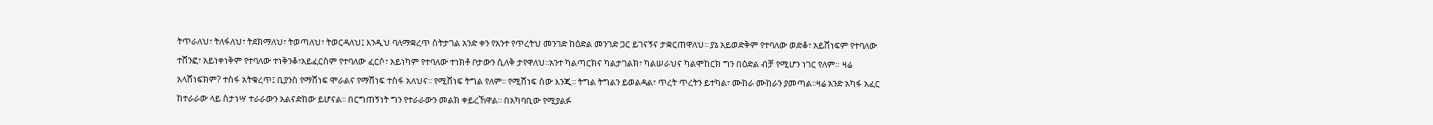ትጥራለህ፣ ትለፋለህ፣ ትደክማለህ፣ ትወጣለህ፣ ትወርዳለህ፤ እንዲህ ባለማቋረጥ ስትታገል አንድ ቀን የአንተ የጥረትህ መንገድ ከዕድል መንገድ ጋር ይገናኝና ታቋርጠዋለህ፡፡ ያኔ አይወድቅም የተባለው ወድቆ፣ አይሸነፍም የተባለው ተሸንፎ፣ አይነቀነቅም የተባለው ተነቅንቆ፣አይፈርስም የተባለው ፈርሶ፣ አይነካም የተባለው ተነክቶ ቦታውን ሲለቅ ታየዋለህ፡፡አንተ ካልጣርክና ካልታገልክ፣ ካልሠራህና ካልሞከርክ ግን በዕድል ብቻ የሚሆን ነገር የለም። ዛሬ አላሸነፍክም? ተስፋ አትቁረጥ፤ ቢያንስ የማሸነፍ ሞራልና የማሸነፍ ተስፋ አለህና፡፡ የሚሸነፍ ትግል የለም፡፡ የሚሸነፍ ሰው እንጂ፡፡ ትግል ትግልን ይወልዳል፣ ጥረት ጥረትን ይተካል፣ ሙከራ ሙከራን ያመጣል፡፡ዛሬ አንድ አካፋ አፈር ከተራራው ላይ ስታነሣ ተራራውን አልናድከው ይሆናል፡፡ በርግጠኝነት ግን የተራራውን መልክ ቀይረኸዋል፡፡ በአካባቢው የሚያልፉ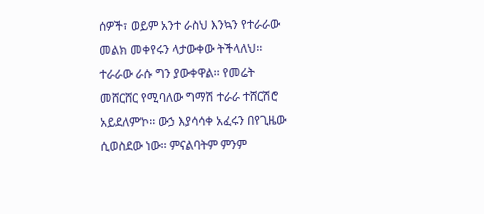ሰዎች፣ ወይም አንተ ራስህ እንኳን የተራራው መልክ መቀየሩን ላታውቀው ትችላለህ፡፡ ተራራው ራሱ ግን ያውቀዋል፡፡ የመሬት መሸርሸር የሚባለው ግማሽ ተራራ ተሸርሽሮ አይደለም‘ኮ፡፡ ውኃ እያሳሳቀ አፈሩን በየጊዜው ሲወስደው ነው፡፡ ምናልባትም ምንም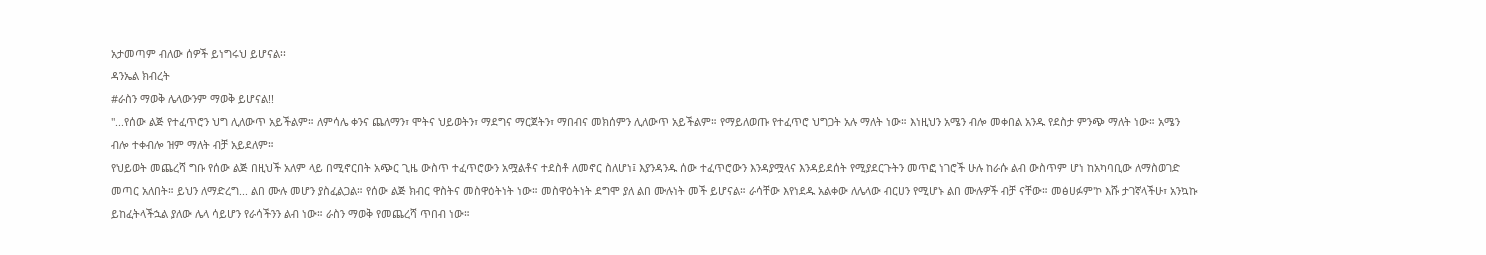አታመጣም ብለው ሰዎች ይነግሩህ ይሆናል፡፡
ዳንኤል ክብረት
#ራስን ማወቅ ሌላውንም ማወቅ ይሆናል!!
"...የሰው ልጅ የተፈጥሮን ህግ ሊለውጥ አይችልም። ለምሳሌ ቀንና ጨለማን፣ ሞትና ህይወትን፣ ማደግና ማርጀትን፣ ማበብና መክሰምን ሊለውጥ አይችልም። የማይለወጡ የተፈጥሮ ህግጋት አሉ ማለት ነው። እነዚህን አሜን ብሎ መቀበል አንዱ የደስታ ምንጭ ማለት ነው። አሜን ብሎ ተቀብሎ ዝም ማለት ብቻ አይደለም።
የህይወት መጨረሻ ግቡ የሰው ልጅ በዚህች አለም ላይ በሚኖርበት አጭር ጊዜ ውስጥ ተፈጥሮውን አሟልቶና ተደስቶ ለመኖር ስለሆነ፤ እያንዳንዱ ሰው ተፈጥሮውን እንዳያሟላና እንዳይደሰት የሚያደርጉትን መጥፎ ነገሮች ሁሉ ከራሱ ልብ ውስጥም ሆነ ከአካባቢው ለማስወገድ መጣር አለበት። ይህን ለማድረግ... ልበ ሙሉ መሆን ያስፈልጋል። የሰው ልጅ ክብር ዋስትና መስዋዕትነት ነው። መስዋዕትነት ደግሞ ያለ ልበ ሙሉነት መች ይሆናል። ራሳቸው እየነደዱ አልቀው ለሌላው ብርሀን የሚሆኑ ልበ ሙሉዎች ብቻ ናቸው። መፅሀፉም'ኮ እሹ ታገኛላችሁ፣ አንኳኩ ይከፈትላችኋል ያለው ሌላ ሳይሆን የራሳችንን ልብ ነው። ራስን ማወቅ የመጨረሻ ጥበብ ነው።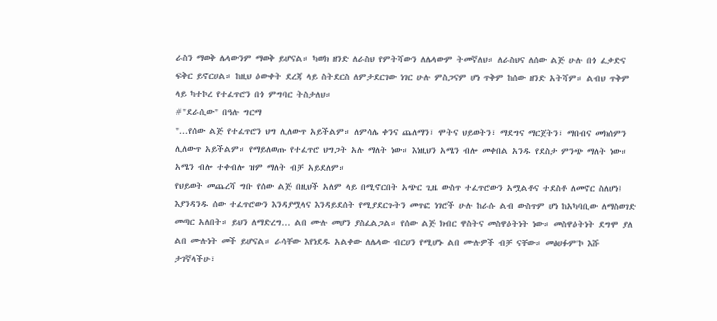ራስን ማወቅ ሌላውንም ማወቅ ይሆናል። ካወክ ዘንድ ለራስህ የምትሻውን ለሌላውም ትመኛለህ። ለራስህና ለሰው ልጅ ሁሉ በጎ ፈቃድና ፍቅር ይኖርሀል። ከዚህ ዕውቀት ደረጃ ላይ ስትደርስ ለምታደርገው ነገር ሁሉ ምስጋናም ሆነ ጥቅም ከሰው ዘንድ አትሻም። ልብህ ጥቅም ላይ ካተኮረ የተፈጥሮን በጎ ምግባር ትስታለህ።
#"ደራሲው" በዓሉ ግርማ
"...የሰው ልጅ የተፈጥሮን ህግ ሊለውጥ አይችልም። ለምሳሌ ቀንና ጨለማን፣ ሞትና ህይወትን፣ ማደግና ማርጀትን፣ ማበብና መክሰምን ሊለውጥ አይችልም። የማይለወጡ የተፈጥሮ ህግጋት አሉ ማለት ነው። እነዚህን አሜን ብሎ መቀበል አንዱ የደስታ ምንጭ ማለት ነው። አሜን ብሎ ተቀብሎ ዝም ማለት ብቻ አይደለም።
የህይወት መጨረሻ ግቡ የሰው ልጅ በዚህች አለም ላይ በሚኖርበት አጭር ጊዜ ውስጥ ተፈጥሮውን አሟልቶና ተደስቶ ለመኖር ስለሆነ፤ እያንዳንዱ ሰው ተፈጥሮውን እንዳያሟላና እንዳይደሰት የሚያደርጉትን መጥፎ ነገሮች ሁሉ ከራሱ ልብ ውስጥም ሆነ ከአካባቢው ለማስወገድ መጣር አለበት። ይህን ለማድረግ... ልበ ሙሉ መሆን ያስፈልጋል። የሰው ልጅ ክብር ዋስትና መስዋዕትነት ነው። መስዋዕትነት ደግሞ ያለ ልበ ሙሉነት መች ይሆናል። ራሳቸው እየነደዱ አልቀው ለሌላው ብርሀን የሚሆኑ ልበ ሙሉዎች ብቻ ናቸው። መፅሀፉም'ኮ እሹ ታገኛላችሁ፣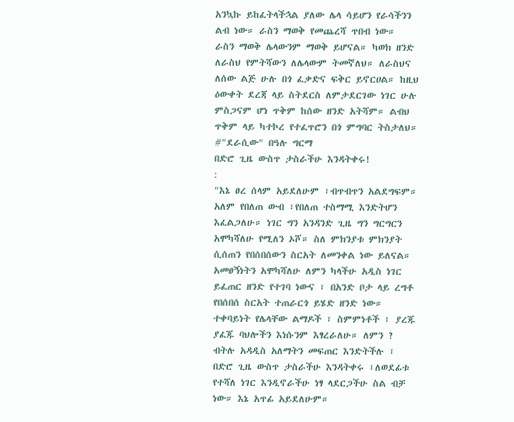አንኳኩ ይከፈትላችኋል ያለው ሌላ ሳይሆን የራሳችንን ልብ ነው። ራስን ማወቅ የመጨረሻ ጥበብ ነው።
ራስን ማወቅ ሌላውንም ማወቅ ይሆናል። ካወክ ዘንድ ለራስህ የምትሻውን ለሌላውም ትመኛለህ። ለራስህና ለሰው ልጅ ሁሉ በጎ ፈቃድና ፍቅር ይኖርሀል። ከዚህ ዕውቀት ደረጃ ላይ ስትደርስ ለምታደርገው ነገር ሁሉ ምስጋናም ሆነ ጥቅም ከሰው ዘንድ አትሻም። ልብህ ጥቅም ላይ ካተኮረ የተፈጥሮን በጎ ምግባር ትስታለህ።
#"ደራሲው" በዓሉ ግርማ
በድሮ ጊዜ ውስጥ ታስራችሁ እንዳትቀሩ!
:
"እኔ ፀረ ሰላም አይደለሁም ፣ብጥብጥን አልደግፍም። አለም የበለጠ ውብ ፣የበለጠ ተስማሚ እንድትሆን እፈልጋለሁ። ነገር ግን አንዳንድ ጊዜ ግን ግርግርን አሞካሻለሁ የሚለን ኦሾ። ስለ ምክንያቱ ምክንያት ሲሰጠን የበሰበሰውን ስርአት ለመንቀል ነው ይለናል።
አመፀኝነትን አሞካሻለሁ ለምን ካላችሁ አዲስ ነገር ይፈጠር ዘንድ የተገባ ነውና ፣ በአንድ ቦታ ላይ ረግቶ የበሰበሰ ስርአት ተጠራርጎ ይሄድ ዘንድ ነው። ተቀባይነት የሌላቸው ልማዶች ፣ ስምምነቶች ፣ ያረጁ ያፈጁ ባህሎችን እነሱንም እፃረራለሁ። ለምን ? ብትሉ አዳዲስ አለማትን መፍጠር እንድትችሉ ፣ በድሮ ጊዜ ውስጥ ታስራችሁ እንዳትቀሩ ፣ለወደፊቱ የተሻለ ነገር እንዲኖራችሁ ነፃ ላደርጋችሁ ስል ብቻ ነው። እኔ አጥፊ አይደለሁም።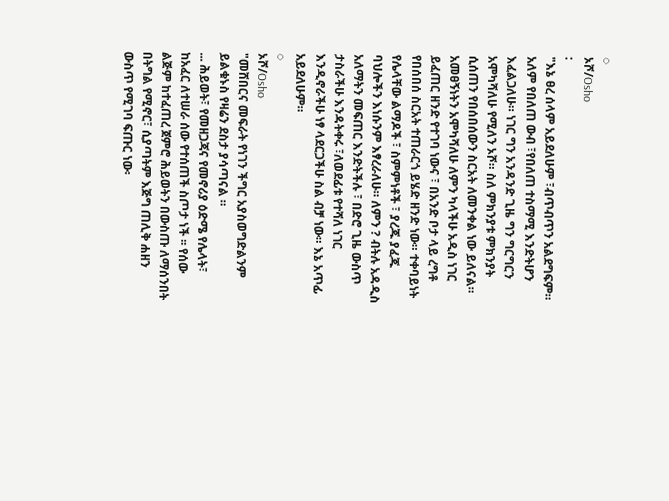◌
ኦሾ/Osho
:
"እኔ ፀረ ሰላም አይደለሁም ፣ብጥብጥን አልደግፍም። አለም የበለጠ ውብ ፣የበለጠ ተስማሚ እንድትሆን እፈልጋለሁ። ነገር ግን አንዳንድ ጊዜ ግን ግርግርን አሞካሻለሁ የሚለን ኦሾ። ስለ ምክንያቱ ምክንያት ሲሰጠን የበሰበሰውን ስርአት ለመንቀል ነው ይለናል።
አመፀኝነትን አሞካሻለሁ ለምን ካላችሁ አዲስ ነገር ይፈጠር ዘንድ የተገባ ነውና ፣ በአንድ ቦታ ላይ ረግቶ የበሰበሰ ስርአት ተጠራርጎ ይሄድ ዘንድ ነው። ተቀባይነት የሌላቸው ልማዶች ፣ ስምምነቶች ፣ ያረጁ ያፈጁ ባህሎችን እነሱንም እፃረራለሁ። ለምን ? ብትሉ አዳዲስ አለማትን መፍጠር እንድትችሉ ፣ በድሮ ጊዜ ውስጥ ታስራችሁ እንዳትቀሩ ፣ለወደፊቱ የተሻለ ነገር እንዲኖራችሁ ነፃ ላደርጋችሁ ስል ብቻ ነው። እኔ አጥፊ አይደለሁም።
◌
ኦሾ/Osho
"መሸበርና መፍራት የነገን ችግር አያስወግድልንም ይልቁኑስ የዛሬን ደስታ ያሳጣናል ።
... ሕይወት፣ የመዘጋጃና የመኖሪያ ዕድሜ የሌላት፣ ከአፈር ለተሠራ ሰው የተሰጠች ስጦታ ነች ፡፡ የሰው ልጅም ከተፈጠረ ጀምሮ ሕይወትን በውስጡ ለማሰንበት በትግል የሚኖር፣ ሲያጣትም እጅግ ጠሊቅ ሐዘን ውስጥ የሚገባ ፍጡር ነው፡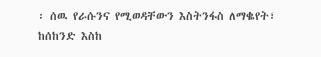፡ ሰዉ የራሱንና የሚወዳቸውን እስትንፋስ ለማቈየት፣ ከሰከንድ እስከ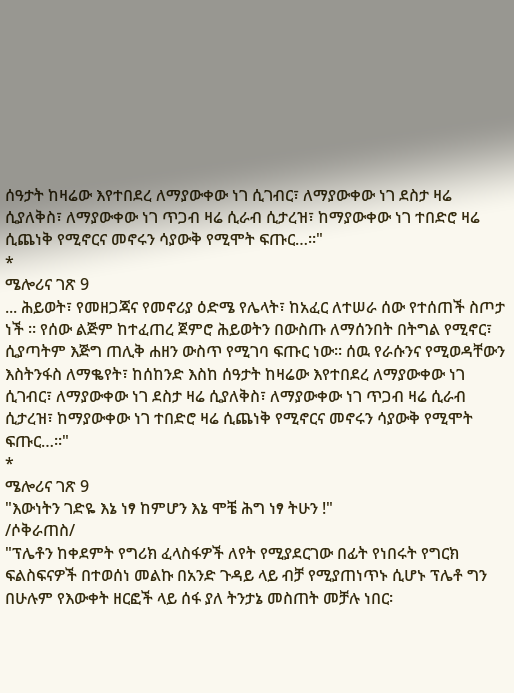ሰዓታት ከዛሬው እየተበደረ ለማያውቀው ነገ ሲገብር፣ ለማያውቀው ነገ ደስታ ዛሬ ሲያለቅስ፣ ለማያውቀው ነገ ጥጋብ ዛሬ ሲራብ ሲታረዝ፣ ከማያውቀው ነገ ተበድሮ ዛሬ ሲጨነቅ የሚኖርና መኖሩን ሳያውቅ የሚሞት ፍጡር…፡፡"
*
ሜሎሪና ገጽ 9
... ሕይወት፣ የመዘጋጃና የመኖሪያ ዕድሜ የሌላት፣ ከአፈር ለተሠራ ሰው የተሰጠች ስጦታ ነች ፡፡ የሰው ልጅም ከተፈጠረ ጀምሮ ሕይወትን በውስጡ ለማሰንበት በትግል የሚኖር፣ ሲያጣትም እጅግ ጠሊቅ ሐዘን ውስጥ የሚገባ ፍጡር ነው፡፡ ሰዉ የራሱንና የሚወዳቸውን እስትንፋስ ለማቈየት፣ ከሰከንድ እስከ ሰዓታት ከዛሬው እየተበደረ ለማያውቀው ነገ ሲገብር፣ ለማያውቀው ነገ ደስታ ዛሬ ሲያለቅስ፣ ለማያውቀው ነገ ጥጋብ ዛሬ ሲራብ ሲታረዝ፣ ከማያውቀው ነገ ተበድሮ ዛሬ ሲጨነቅ የሚኖርና መኖሩን ሳያውቅ የሚሞት ፍጡር…፡፡"
*
ሜሎሪና ገጽ 9
"እውነትን ገድዬ እኔ ነፃ ከምሆን እኔ ሞቼ ሕግ ነፃ ትሁን !"
/ሶቅራጠስ/
"ፕሌቶን ከቀደምት የግሪክ ፈላስፋዎች ለየት የሚያደርገው በፊት የነበሩት የግርክ ፍልስፍናዎች በተወሰነ መልኩ በአንድ ጉዳይ ላይ ብቻ የሚያጠነጥኑ ሲሆኑ ፕሌቶ ግን በሁሉም የእውቀት ዘርፎች ላይ ሰፋ ያለ ትንታኔ መስጠት መቻሉ ነበር፡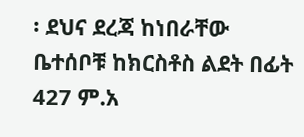፡ ደህና ደረጃ ከነበራቸው ቤተሰቦቹ ከክርስቶስ ልደት በፊት 427 ም.አ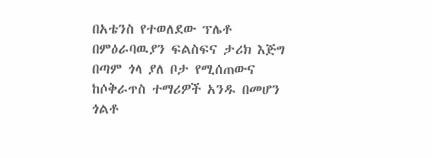በአቴንስ የተወለደው ፕሌቶ በምዕራባዉያን ፍልስፍና ታሪክ እጅግ በጣም ጎላ ያለ ቦታ የሚሰጠውና ከሶቅራጥስ ተማሪዎች አንዱ በመሆን ጎልቶ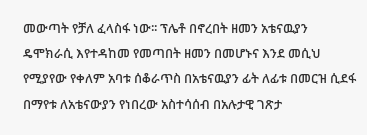መውጣት የቻለ ፈላስፋ ነው፡፡ ፕሌቶ በኖረበት ዘመን አቴናዉያን ዴሞክራሲ እየተዳከመ የመጣበት ዘመን በመሆኑና እንደ መሲህ የሚያየው የቀለም አባቱ ሰቆራጥስ በአቴናዉያን ፊት ለፊቱ በመርዝ ሲደፋ በማየቱ ለአቴናውያን የነበረው አስተሳሰብ በአሉታዊ ገጽታ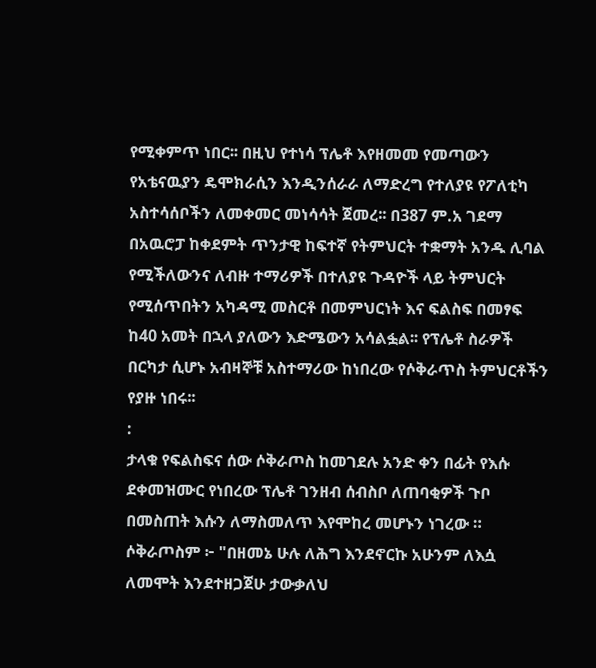የሚቀምጥ ነበር፡፡ በዚህ የተነሳ ፕሌቶ እየዘመመ የመጣውን የአቴናዉያን ዴሞክራሲን እንዲንሰራራ ለማድረግ የተለያዩ የፖለቲካ አስተሳሰቦችን ለመቀመር መነሳሳት ጀመረ፡፡ በ387 ም.አ ገደማ በአዉሮፓ ከቀደምት ጥንታዊ ከፍተኛ የትምህርት ተቋማት አንዱ ሊባል የሚችለውንና ለብዙ ተማሪዎች በተለያዩ ጉዳዮች ላይ ትምህርት የሚሰጥበትን አካዳሚ መስርቶ በመምህርነት እና ፍልስፍ በመፃፍ ከ40 አመት በኋላ ያለውን እድሜውን አሳልፏል፡፡ የፕሌቶ ስራዎች በርካታ ሲሆኑ አብዛኞቹ አስተማሪው ከነበረው የሶቅራጥስ ትምህርቶችን የያዙ ነበሩ፡፡
:
ታላቁ የፍልስፍና ሰው ሶቅራጦስ ከመገደሉ አንድ ቀን በፊት የእሱ ደቀመዝሙር የነበረው ፕሌቶ ገንዘብ ሰብስቦ ለጠባቂዎች ጉቦ በመስጠት እሱን ለማስመለጥ እየሞከረ መሆኑን ነገረው ። ሶቅራጦስም ፦ "በዘመኔ ሁሉ ለሕግ እንደኖርኩ አሁንም ለእሷ ለመሞት እንደተዘጋጀሁ ታውቃለህ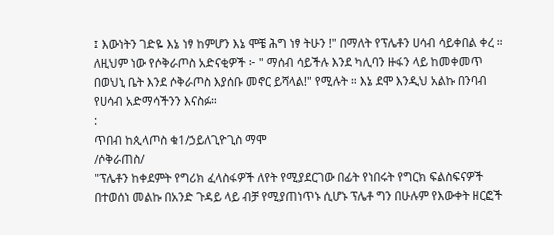፤ እውነትን ገድዬ እኔ ነፃ ከምሆን እኔ ሞቼ ሕግ ነፃ ትሁን !" በማለት የፕሌቶን ሀሳብ ሳይቀበል ቀረ ። ለዚህም ነው የሶቅራጦስ አድናቂዎች ፦ " ማሰብ ሳይችሉ እንደ ካሊባን ዙፋን ላይ ከመቀመጥ በወህኒ ቤት እንደ ሶቅራጦስ እያሰቡ መኖር ይሻላል!" የሚሉት ። እኔ ደሞ እንዲህ አልኩ በንባብ የሀሳብ አድማሳችንን እናስፉ።
:
ጥበብ ከጲላጦስ ቁ1/ኃይለጊዮጊስ ማሞ
/ሶቅራጠስ/
"ፕሌቶን ከቀደምት የግሪክ ፈላስፋዎች ለየት የሚያደርገው በፊት የነበሩት የግርክ ፍልስፍናዎች በተወሰነ መልኩ በአንድ ጉዳይ ላይ ብቻ የሚያጠነጥኑ ሲሆኑ ፕሌቶ ግን በሁሉም የእውቀት ዘርፎች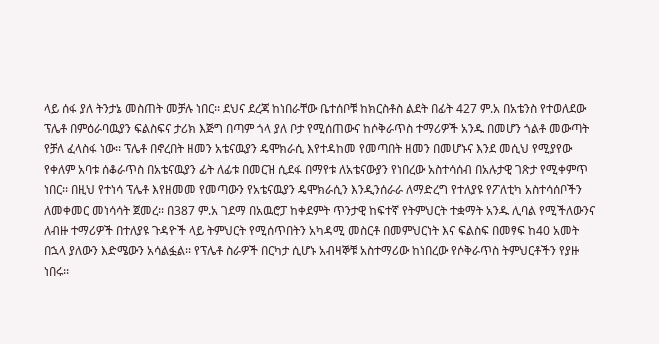ላይ ሰፋ ያለ ትንታኔ መስጠት መቻሉ ነበር፡፡ ደህና ደረጃ ከነበራቸው ቤተሰቦቹ ከክርስቶስ ልደት በፊት 427 ም.አ በአቴንስ የተወለደው ፕሌቶ በምዕራባዉያን ፍልስፍና ታሪክ እጅግ በጣም ጎላ ያለ ቦታ የሚሰጠውና ከሶቅራጥስ ተማሪዎች አንዱ በመሆን ጎልቶ መውጣት የቻለ ፈላስፋ ነው፡፡ ፕሌቶ በኖረበት ዘመን አቴናዉያን ዴሞክራሲ እየተዳከመ የመጣበት ዘመን በመሆኑና እንደ መሲህ የሚያየው የቀለም አባቱ ሰቆራጥስ በአቴናዉያን ፊት ለፊቱ በመርዝ ሲደፋ በማየቱ ለአቴናውያን የነበረው አስተሳሰብ በአሉታዊ ገጽታ የሚቀምጥ ነበር፡፡ በዚህ የተነሳ ፕሌቶ እየዘመመ የመጣውን የአቴናዉያን ዴሞክራሲን እንዲንሰራራ ለማድረግ የተለያዩ የፖለቲካ አስተሳሰቦችን ለመቀመር መነሳሳት ጀመረ፡፡ በ387 ም.አ ገደማ በአዉሮፓ ከቀደምት ጥንታዊ ከፍተኛ የትምህርት ተቋማት አንዱ ሊባል የሚችለውንና ለብዙ ተማሪዎች በተለያዩ ጉዳዮች ላይ ትምህርት የሚሰጥበትን አካዳሚ መስርቶ በመምህርነት እና ፍልስፍ በመፃፍ ከ40 አመት በኋላ ያለውን እድሜውን አሳልፏል፡፡ የፕሌቶ ስራዎች በርካታ ሲሆኑ አብዛኞቹ አስተማሪው ከነበረው የሶቅራጥስ ትምህርቶችን የያዙ ነበሩ፡፡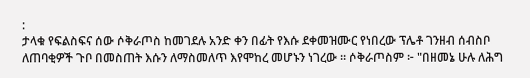:
ታላቁ የፍልስፍና ሰው ሶቅራጦስ ከመገደሉ አንድ ቀን በፊት የእሱ ደቀመዝሙር የነበረው ፕሌቶ ገንዘብ ሰብስቦ ለጠባቂዎች ጉቦ በመስጠት እሱን ለማስመለጥ እየሞከረ መሆኑን ነገረው ። ሶቅራጦስም ፦ "በዘመኔ ሁሉ ለሕግ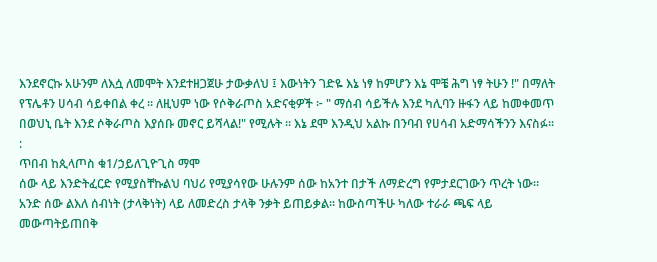እንደኖርኩ አሁንም ለእሷ ለመሞት እንደተዘጋጀሁ ታውቃለህ ፤ እውነትን ገድዬ እኔ ነፃ ከምሆን እኔ ሞቼ ሕግ ነፃ ትሁን !" በማለት የፕሌቶን ሀሳብ ሳይቀበል ቀረ ። ለዚህም ነው የሶቅራጦስ አድናቂዎች ፦ " ማሰብ ሳይችሉ እንደ ካሊባን ዙፋን ላይ ከመቀመጥ በወህኒ ቤት እንደ ሶቅራጦስ እያሰቡ መኖር ይሻላል!" የሚሉት ። እኔ ደሞ እንዲህ አልኩ በንባብ የሀሳብ አድማሳችንን እናስፉ።
:
ጥበብ ከጲላጦስ ቁ1/ኃይለጊዮጊስ ማሞ
ሰው ላይ እንድትፈርድ የሚያስቸኩልህ ባህሪ የሚያሳየው ሁሉንም ሰው ከአንተ በታች ለማድረግ የምታደርገውን ጥረት ነው።
አንድ ሰው ልእለ ሰብነት (ታላቅነት) ላይ ለመድረስ ታላቅ ንቃት ይጠይቃል። ከውስጣችሁ ካለው ተራራ ጫፍ ላይ መውጣትይጠበቅ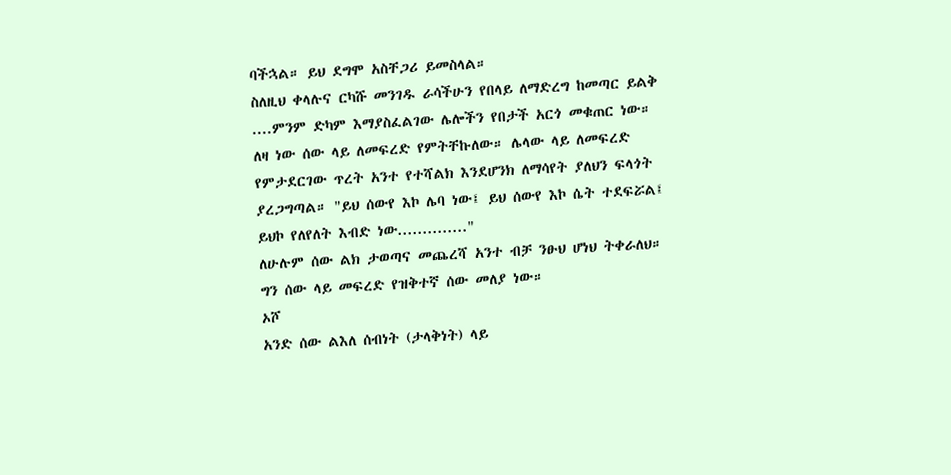ባችኋል። ይህ ደግሞ አስቸጋሪ ይመስላል።
ስለዚህ ቀላሉና ርካሹ መንገዱ ራሳችሁን የበላይ ለማድረግ ከመጣር ይልቅ ....ምንም ድካም እማያስፈልገው ሌሎችን የበታች አርጎ መቁጠር ነው።
ለዛ ነው ሰው ላይ ለመፍረድ የምትቸኩለው። ሌላው ላይ ለመፍረድ የምታደርገው ጥረት አንተ የተሻልክ እንደሆንክ ለማሳየት ያለህን ፍላጎት ያረጋግጣል። "ይህ ሰውየ እኮ ሌባ ነው፤ ይህ ሰውየ እኮ ሴት ተደፍሯል፤ ይህኮ የለየለት እብድ ነው.............."
ለሁሉም ሰው ልክ ታወጣና መጨረሻ አንተ ብቻ ንፁህ ሆነህ ትቀራለህ። ግን ሰው ላይ መፍረድ የዝቅተኛ ሰው መለያ ነው።
ኦሾ
አንድ ሰው ልእለ ሰብነት (ታላቅነት) ላይ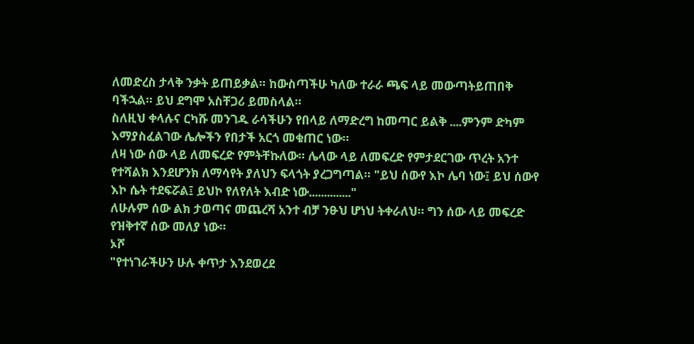ለመድረስ ታላቅ ንቃት ይጠይቃል። ከውስጣችሁ ካለው ተራራ ጫፍ ላይ መውጣትይጠበቅ ባችኋል። ይህ ደግሞ አስቸጋሪ ይመስላል።
ስለዚህ ቀላሉና ርካሹ መንገዱ ራሳችሁን የበላይ ለማድረግ ከመጣር ይልቅ ....ምንም ድካም እማያስፈልገው ሌሎችን የበታች አርጎ መቁጠር ነው።
ለዛ ነው ሰው ላይ ለመፍረድ የምትቸኩለው። ሌላው ላይ ለመፍረድ የምታደርገው ጥረት አንተ የተሻልክ እንደሆንክ ለማሳየት ያለህን ፍላጎት ያረጋግጣል። "ይህ ሰውየ እኮ ሌባ ነው፤ ይህ ሰውየ እኮ ሴት ተደፍሯል፤ ይህኮ የለየለት እብድ ነው.............."
ለሁሉም ሰው ልክ ታወጣና መጨረሻ አንተ ብቻ ንፁህ ሆነህ ትቀራለህ። ግን ሰው ላይ መፍረድ የዝቅተኛ ሰው መለያ ነው።
ኦሾ
"የተነገራችሁን ሁሉ ቀጥታ እንደወረደ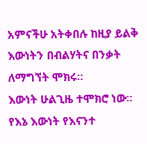አምናችሁ አትቀበሉ ከዚያ ይልቅ እውነትን በብልሃትና በንቃት ለማግኘት ሞክሩ።
እውነት ሁልጊዜ ተሞክሮ ነው። የእኔ እውነት የእናንተ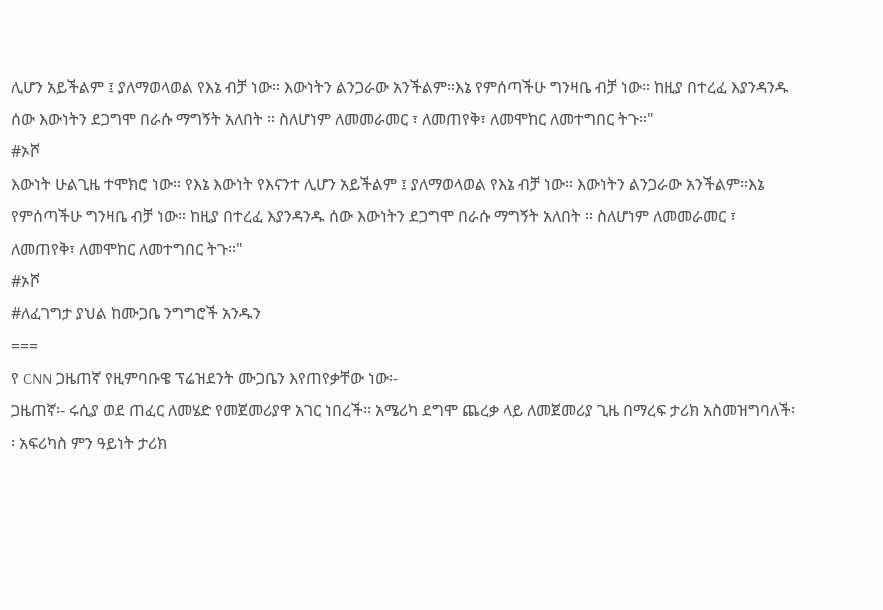ሊሆን አይችልም ፤ ያለማወላወል የእኔ ብቻ ነው። እውነትን ልንጋራው አንችልም።እኔ የምሰጣችሁ ግንዛቤ ብቻ ነው። ከዚያ በተረፈ እያንዳንዱ ሰው እውነትን ደጋግሞ በራሱ ማግኝት አለበት ። ስለሆነም ለመመራመር ፣ ለመጠየቅ፣ ለመሞከር ለመተግበር ትጉ።"
#ኦሾ
እውነት ሁልጊዜ ተሞክሮ ነው። የእኔ እውነት የእናንተ ሊሆን አይችልም ፤ ያለማወላወል የእኔ ብቻ ነው። እውነትን ልንጋራው አንችልም።እኔ የምሰጣችሁ ግንዛቤ ብቻ ነው። ከዚያ በተረፈ እያንዳንዱ ሰው እውነትን ደጋግሞ በራሱ ማግኝት አለበት ። ስለሆነም ለመመራመር ፣ ለመጠየቅ፣ ለመሞከር ለመተግበር ትጉ።"
#ኦሾ
#ለፈገግታ ያህል ከሙጋቤ ንግግሮች አንዱን
===
የ CNN ጋዜጠኛ የዚምባቡዌ ፕሬዝደንት ሙጋቤን እየጠየቃቸው ነው፡-
ጋዜጠኛ፡- ሩሲያ ወደ ጠፈር ለመሄድ የመጀመሪያዋ አገር ነበረች፡፡ አሜሪካ ደግሞ ጨረቃ ላይ ለመጀመሪያ ጊዜ በማረፍ ታሪክ አስመዝግባለች፡፡ አፍሪካስ ምን ዓይነት ታሪክ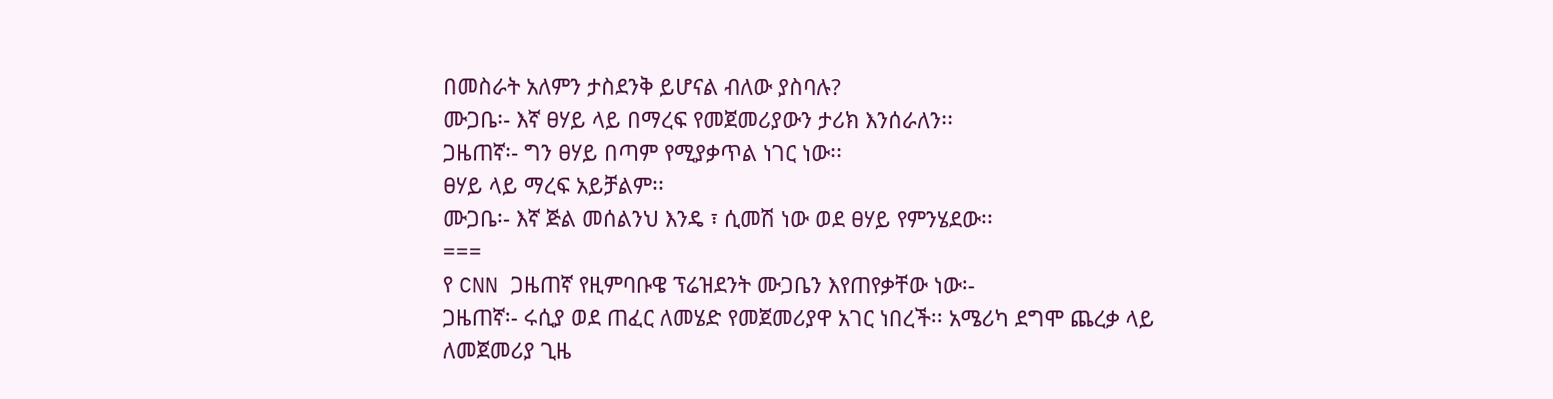በመስራት አለምን ታስደንቅ ይሆናል ብለው ያስባሉ?
ሙጋቤ፡- እኛ ፀሃይ ላይ በማረፍ የመጀመሪያውን ታሪክ እንሰራለን፡፡
ጋዜጠኛ፡- ግን ፀሃይ በጣም የሚያቃጥል ነገር ነው፡፡
ፀሃይ ላይ ማረፍ አይቻልም፡፡
ሙጋቤ፡- እኛ ጅል መሰልንህ እንዴ ፣ ሲመሽ ነው ወደ ፀሃይ የምንሄደው፡፡
===
የ CNN ጋዜጠኛ የዚምባቡዌ ፕሬዝደንት ሙጋቤን እየጠየቃቸው ነው፡-
ጋዜጠኛ፡- ሩሲያ ወደ ጠፈር ለመሄድ የመጀመሪያዋ አገር ነበረች፡፡ አሜሪካ ደግሞ ጨረቃ ላይ ለመጀመሪያ ጊዜ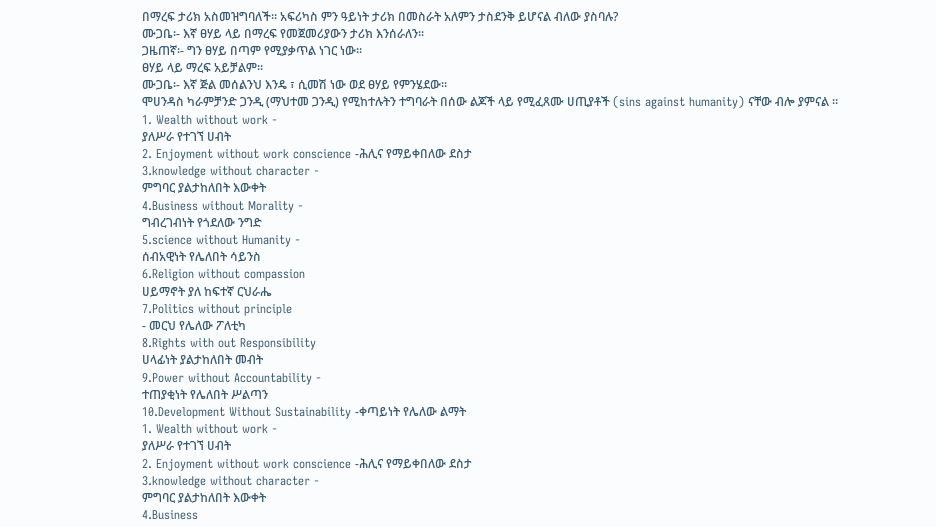በማረፍ ታሪክ አስመዝግባለች፡፡ አፍሪካስ ምን ዓይነት ታሪክ በመስራት አለምን ታስደንቅ ይሆናል ብለው ያስባሉ?
ሙጋቤ፡- እኛ ፀሃይ ላይ በማረፍ የመጀመሪያውን ታሪክ እንሰራለን፡፡
ጋዜጠኛ፡- ግን ፀሃይ በጣም የሚያቃጥል ነገር ነው፡፡
ፀሃይ ላይ ማረፍ አይቻልም፡፡
ሙጋቤ፡- እኛ ጅል መሰልንህ እንዴ ፣ ሲመሽ ነው ወደ ፀሃይ የምንሄደው፡፡
ሞሀንዳስ ካራምቻንድ ጋንዲ (ማህተመ ጋንዲ) የሚከተሉትን ተግባራት በሰው ልጆች ላይ የሚፈጸሙ ሀጢያቶች (sins against humanity) ናቸው ብሎ ያምናል ።
1. Wealth without work -
ያለሥራ የተገኘ ሀብት
2. Enjoyment without work conscience -ሕሊና የማይቀበለው ደስታ
3.knowledge without character -
ምግባር ያልታከለበት እውቀት
4.Business without Morality -
ግብረገብነት የጎደለው ንግድ
5.science without Humanity -
ሰብአዊነት የሌለበት ሳይንስ
6.Religion without compassion
ሀይማኖት ያለ ከፍተኛ ርህራሔ
7.Politics without principle
- መርህ የሌለው ፖለቲካ
8.Rights with out Responsibility
ሀላፊነት ያልታከለበት መብት
9.Power without Accountability -
ተጠያቂነት የሌለበት ሥልጣን
10.Development Without Sustainability -ቀጣይነት የሌለው ልማት
1. Wealth without work -
ያለሥራ የተገኘ ሀብት
2. Enjoyment without work conscience -ሕሊና የማይቀበለው ደስታ
3.knowledge without character -
ምግባር ያልታከለበት እውቀት
4.Business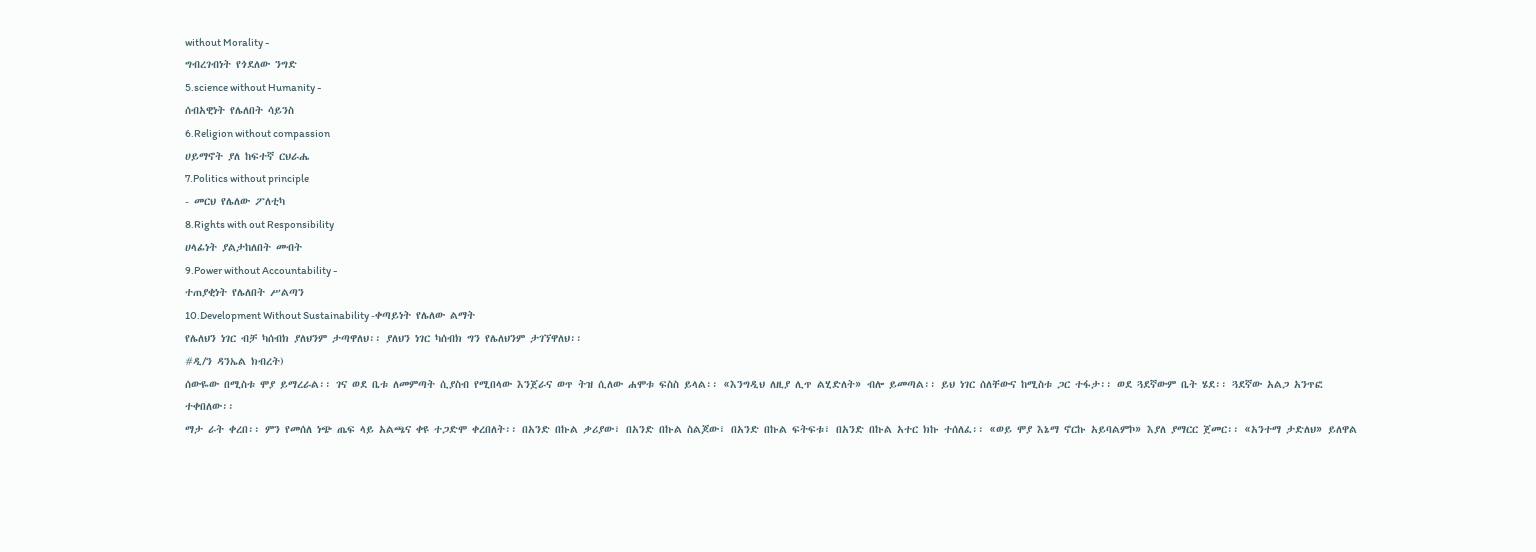without Morality -
ግብረገብነት የጎደለው ንግድ
5.science without Humanity -
ሰብአዊነት የሌለበት ሳይንስ
6.Religion without compassion
ሀይማኖት ያለ ከፍተኛ ርህራሔ
7.Politics without principle
- መርህ የሌለው ፖለቲካ
8.Rights with out Responsibility
ሀላፊነት ያልታከለበት መብት
9.Power without Accountability -
ተጠያቂነት የሌለበት ሥልጣን
10.Development Without Sustainability -ቀጣይነት የሌለው ልማት
የሌለህን ነገር ብቻ ካሰብክ ያለህንም ታጣዋለህ፡፡ ያለህን ነገር ካሰብክ ግን የሌለህንም ታገኘዋለህ፡፡
#ዲ/ን ዳንኤል ክብረት)
ሰውዬው በሚስቱ ሞያ ይማረራል፡፡ ገና ወደ ቤቱ ለመምጣት ሲያስብ የሚበላው እንጀራና ወጥ ትዝ ሲለው ሐሞቱ ፍስስ ይላል፡፡ «እንግዲህ ለዚያ ሊጥ ልሂድለት» ብሎ ይመጣል፡፡ ይህ ነገር ሰለቸውና ከሚስቱ ጋር ተፋታ፡፡ ወደ ጓደኛውም ቤት ሄደ፡፡ ጓደኛው አልጋ አንጥፎ ተቀበለው፡፡
ማታ ራት ቀረበ፡፡ ምን የመሰለ ነጭ ጤፍ ላይ አልጫና ቀዩ ተጋድሞ ቀረበለት፡፡ በአንድ በኩል ቃሪያው፣ በአንድ በኩል ስልጆው፣ በአንድ በኩል ፍትፍቱ፣ በአንድ በኩል አተር ክኩ ተሰለፈ፡፡ «ወይ ሞያ እኔማ ኖርኩ አይባልምኮ» እያለ ያማርር ጀመር፡፡ «አንተማ ታድለህ» ይለዋል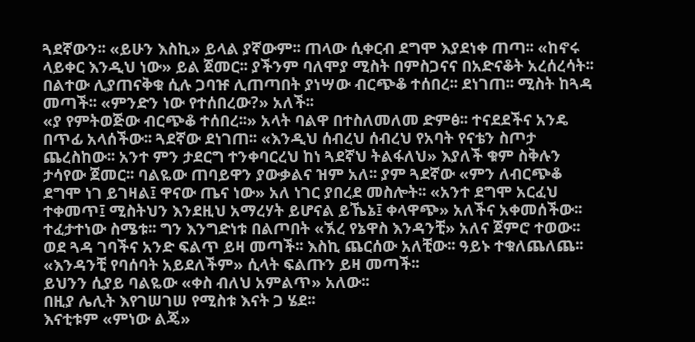ጓደኛውን፡፡ «ይሁን እስኪ» ይላል ያኛውም፡፡ ጠላው ሲቀርብ ደግሞ እያደነቀ ጠጣ፡፡ «ከኖሩ ላይቀር እንዲህ ነው» ይል ጀመር፡፡ ያችንም ባለሞያ ሚስት በምስጋናና በአድናቆት አረሰረሳት፡፡
በልተው ሊያጠናቅቁ ሲሉ ጋባዡ ሊጠጣበት ያነሣው ብርጭቆ ተሰበረ፡፡ ደነገጠ፡፡ ሚስት ከጓዳ መጣች፡፡ «ምንድን ነው የተሰበረው?» አለች፡፡
«ያ የምትወጅው ብርጭቆ ተሰበረ፡፡» አላት ባልዋ በተስለመለመ ድምፅ፡፡ ተናደደችና አንዴ በጥፊ አላሰችው፡፡ ጓደኛው ደነገጠ፡፡ «እንዲህ ሰብረህ ሰብረህ የአባት የናቴን ስጦታ ጨረስከው፡፡ አንተ ምን ታደርግ ተንቀባርረህ ከነ ጓደኛህ ትልፋለህ» እያለች ቁም ስቅሉን ታሳየው ጀመር፡፡ ባልዬው ጠባይዋን ያውቃልና ዝም አለ፡፡ ያም ጓደኛው «ምን ለብርጭቆ ደግሞ ነገ ይገዛል፤ ዋናው ጤና ነው» አለ ነገር ያበረደ መስሎት፡፡ «አንተ ደግሞ አርፈህ ተቀመጥ፤ ሚስትህን እንደዚህ አማረሃት ይሆናል ይኼኔ፤ ቀላዋጭ» አለችና አቀመሰችው፡፡ ተፈታተነው ስሜቱ፡፡ ግን እንግድነቱ በልጦበት «ኧረ የኔዋስ እንዳንቺ» አለና ጀምሮ ተወው፡፡ ወደ ጓዳ ገባችና አንድ ፍልጥ ይዛ መጣች፡፡ እስኪ ጨርሰው አለቺው፡፡ ዓይኑ ተቁለጨለጨ፡፡ «እንዳንቺ የባሰባት አይደለችም» ሲላት ፍልጡን ይዛ መጣች፡፡
ይህንን ሲያይ ባልዬው «ቀስ ብለህ አምልጥ» አለው፡፡
በዚያ ሌሊት እየገሠገሠ የሚስቱ እናት ጋ ሄደ፡፡
እናቲቱም «ምነው ልጄ»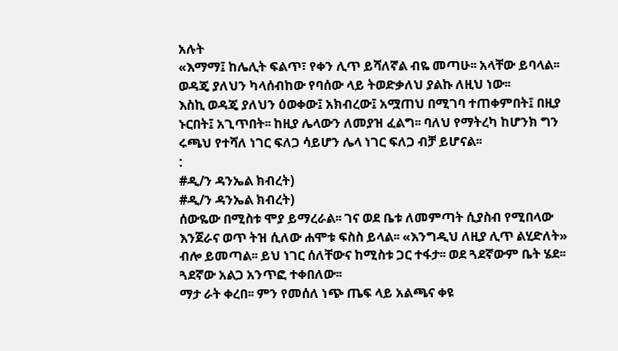አሉት
«እማማ፤ ከሌሊት ፍልጥ፣ የቀን ሊጥ ይሻለኛል ብዬ መጣሁ፡፡ አላቸው ይባላል፡፡
ወዳጄ ያለህን ካላሰብከው የባሰው ላይ ትወድቃለህ ያልኩ ለዚህ ነው፡፡
እስኪ ወዳጄ ያለህን ዕወቀው፤ አክብረው፤ አሟጠህ በሚገባ ተጠቀምበት፤ በዚያ ኑርበት፤ አጊጥበት፡፡ ከዚያ ሌላውን ለመያዝ ፈልግ፡፡ ባለህ የማትረካ ከሆንክ ግን ሩጫህ የተሻለ ነገር ፍለጋ ሳይሆን ሌላ ነገር ፍለጋ ብቻ ይሆናል፡፡
:
#ዲ/ን ዳንኤል ክብረት)
#ዲ/ን ዳንኤል ክብረት)
ሰውዬው በሚስቱ ሞያ ይማረራል፡፡ ገና ወደ ቤቱ ለመምጣት ሲያስብ የሚበላው እንጀራና ወጥ ትዝ ሲለው ሐሞቱ ፍስስ ይላል፡፡ «እንግዲህ ለዚያ ሊጥ ልሂድለት» ብሎ ይመጣል፡፡ ይህ ነገር ሰለቸውና ከሚስቱ ጋር ተፋታ፡፡ ወደ ጓደኛውም ቤት ሄደ፡፡ ጓደኛው አልጋ አንጥፎ ተቀበለው፡፡
ማታ ራት ቀረበ፡፡ ምን የመሰለ ነጭ ጤፍ ላይ አልጫና ቀዩ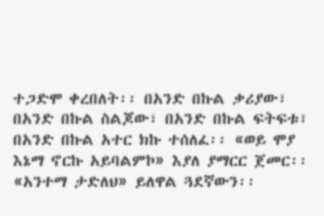ተጋድሞ ቀረበለት፡፡ በአንድ በኩል ቃሪያው፣ በአንድ በኩል ስልጆው፣ በአንድ በኩል ፍትፍቱ፣ በአንድ በኩል አተር ክኩ ተሰለፈ፡፡ «ወይ ሞያ እኔማ ኖርኩ አይባልምኮ» እያለ ያማርር ጀመር፡፡ «አንተማ ታድለህ» ይለዋል ጓደኛውን፡፡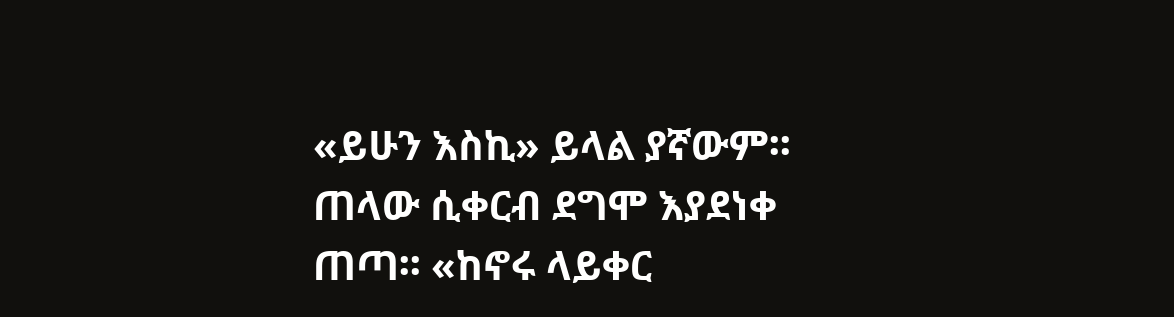«ይሁን እስኪ» ይላል ያኛውም፡፡ ጠላው ሲቀርብ ደግሞ እያደነቀ ጠጣ፡፡ «ከኖሩ ላይቀር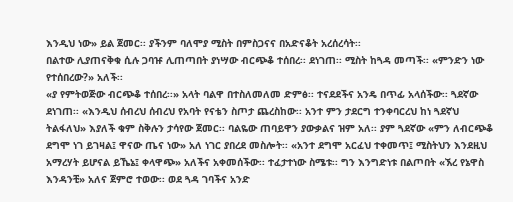እንዲህ ነው» ይል ጀመር፡፡ ያችንም ባለሞያ ሚስት በምስጋናና በአድናቆት አረሰረሳት፡፡
በልተው ሊያጠናቅቁ ሲሉ ጋባዡ ሊጠጣበት ያነሣው ብርጭቆ ተሰበረ፡፡ ደነገጠ፡፡ ሚስት ከጓዳ መጣች፡፡ «ምንድን ነው የተሰበረው?» አለች፡፡
«ያ የምትወጅው ብርጭቆ ተሰበረ፡፡» አላት ባልዋ በተስለመለመ ድምፅ፡፡ ተናደደችና አንዴ በጥፊ አላሰችው፡፡ ጓደኛው ደነገጠ፡፡ «እንዲህ ሰብረህ ሰብረህ የአባት የናቴን ስጦታ ጨረስከው፡፡ አንተ ምን ታደርግ ተንቀባርረህ ከነ ጓደኛህ ትልፋለህ» እያለች ቁም ስቅሉን ታሳየው ጀመር፡፡ ባልዬው ጠባይዋን ያውቃልና ዝም አለ፡፡ ያም ጓደኛው «ምን ለብርጭቆ ደግሞ ነገ ይገዛል፤ ዋናው ጤና ነው» አለ ነገር ያበረደ መስሎት፡፡ «አንተ ደግሞ አርፈህ ተቀመጥ፤ ሚስትህን እንደዚህ አማረሃት ይሆናል ይኼኔ፤ ቀላዋጭ» አለችና አቀመሰችው፡፡ ተፈታተነው ስሜቱ፡፡ ግን እንግድነቱ በልጦበት «ኧረ የኔዋስ እንዳንቺ» አለና ጀምሮ ተወው፡፡ ወደ ጓዳ ገባችና አንድ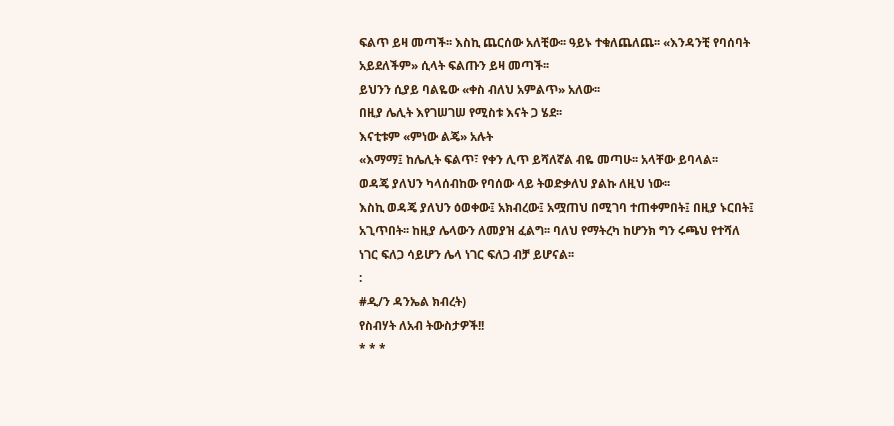ፍልጥ ይዛ መጣች፡፡ እስኪ ጨርሰው አለቺው፡፡ ዓይኑ ተቁለጨለጨ፡፡ «እንዳንቺ የባሰባት አይደለችም» ሲላት ፍልጡን ይዛ መጣች፡፡
ይህንን ሲያይ ባልዬው «ቀስ ብለህ አምልጥ» አለው፡፡
በዚያ ሌሊት እየገሠገሠ የሚስቱ እናት ጋ ሄደ፡፡
እናቲቱም «ምነው ልጄ» አሉት
«እማማ፤ ከሌሊት ፍልጥ፣ የቀን ሊጥ ይሻለኛል ብዬ መጣሁ፡፡ አላቸው ይባላል፡፡
ወዳጄ ያለህን ካላሰብከው የባሰው ላይ ትወድቃለህ ያልኩ ለዚህ ነው፡፡
እስኪ ወዳጄ ያለህን ዕወቀው፤ አክብረው፤ አሟጠህ በሚገባ ተጠቀምበት፤ በዚያ ኑርበት፤ አጊጥበት፡፡ ከዚያ ሌላውን ለመያዝ ፈልግ፡፡ ባለህ የማትረካ ከሆንክ ግን ሩጫህ የተሻለ ነገር ፍለጋ ሳይሆን ሌላ ነገር ፍለጋ ብቻ ይሆናል፡፡
:
#ዲ/ን ዳንኤል ክብረት)
የስብሃት ለአብ ትውስታዎች!!
* * *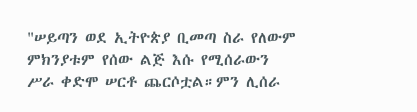"ሠይጣን ወደ ኢትዮጵያ ቢመጣ ስራ የለውም ምክንያቱም የሰው ልጅ እሱ የሚሰራውን ሥራ ቀድሞ ሠርቶ ጨርሶቷል።ምን ሊሰራ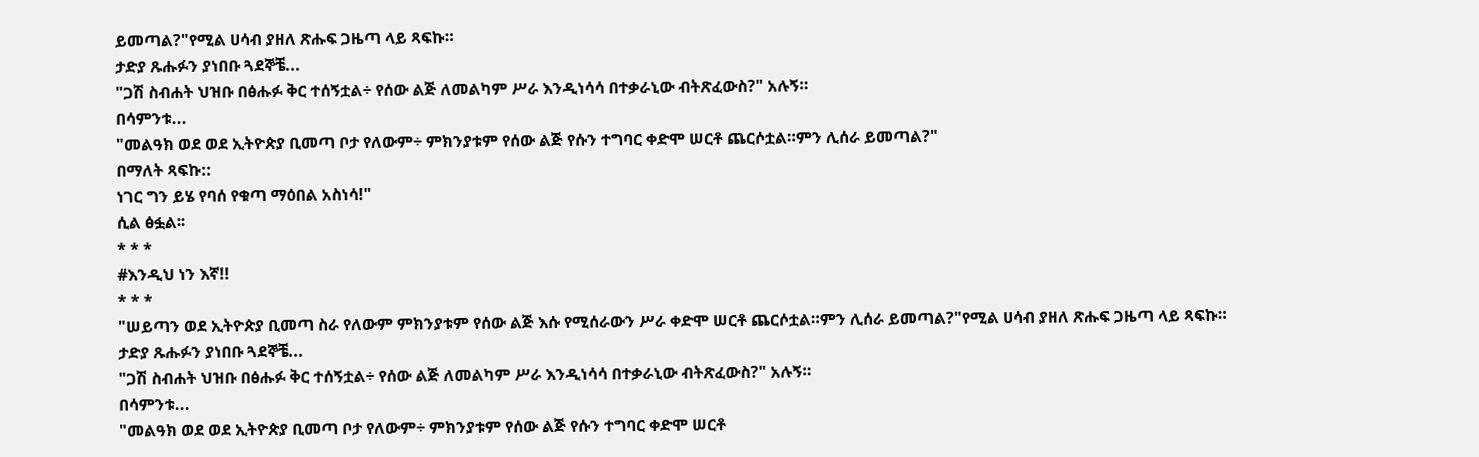ይመጣል?"የሚል ሀሳብ ያዘለ ጽሑፍ ጋዜጣ ላይ ጻፍኩ።
ታድያ ጹሑፉን ያነበቡ ጓደኞቼ...
"ጋሽ ስብሐት ህዝቡ በፅሑፉ ቅር ተሰኝቷል÷ የሰው ልጅ ለመልካም ሥራ እንዲነሳሳ በተቃራኒው ብትጽፈውስ?" አሉኝ።
በሳምንቱ...
"መልዓክ ወደ ወደ ኢትዮጵያ ቢመጣ ቦታ የለውም÷ ምክንያቱም የሰው ልጅ የሱን ተግባር ቀድሞ ሠርቶ ጨርሶቷል።ምን ሊሰራ ይመጣል?"
በማለት ጻፍኩ::
ነገር ግን ይሄ የባሰ የቁጣ ማዕበል አስነሳ!"
ሲል ፅፏል፡፡
* * *
#እንዲህ ነን እኛ!!
* * *
"ሠይጣን ወደ ኢትዮጵያ ቢመጣ ስራ የለውም ምክንያቱም የሰው ልጅ እሱ የሚሰራውን ሥራ ቀድሞ ሠርቶ ጨርሶቷል።ምን ሊሰራ ይመጣል?"የሚል ሀሳብ ያዘለ ጽሑፍ ጋዜጣ ላይ ጻፍኩ።
ታድያ ጹሑፉን ያነበቡ ጓደኞቼ...
"ጋሽ ስብሐት ህዝቡ በፅሑፉ ቅር ተሰኝቷል÷ የሰው ልጅ ለመልካም ሥራ እንዲነሳሳ በተቃራኒው ብትጽፈውስ?" አሉኝ።
በሳምንቱ...
"መልዓክ ወደ ወደ ኢትዮጵያ ቢመጣ ቦታ የለውም÷ ምክንያቱም የሰው ልጅ የሱን ተግባር ቀድሞ ሠርቶ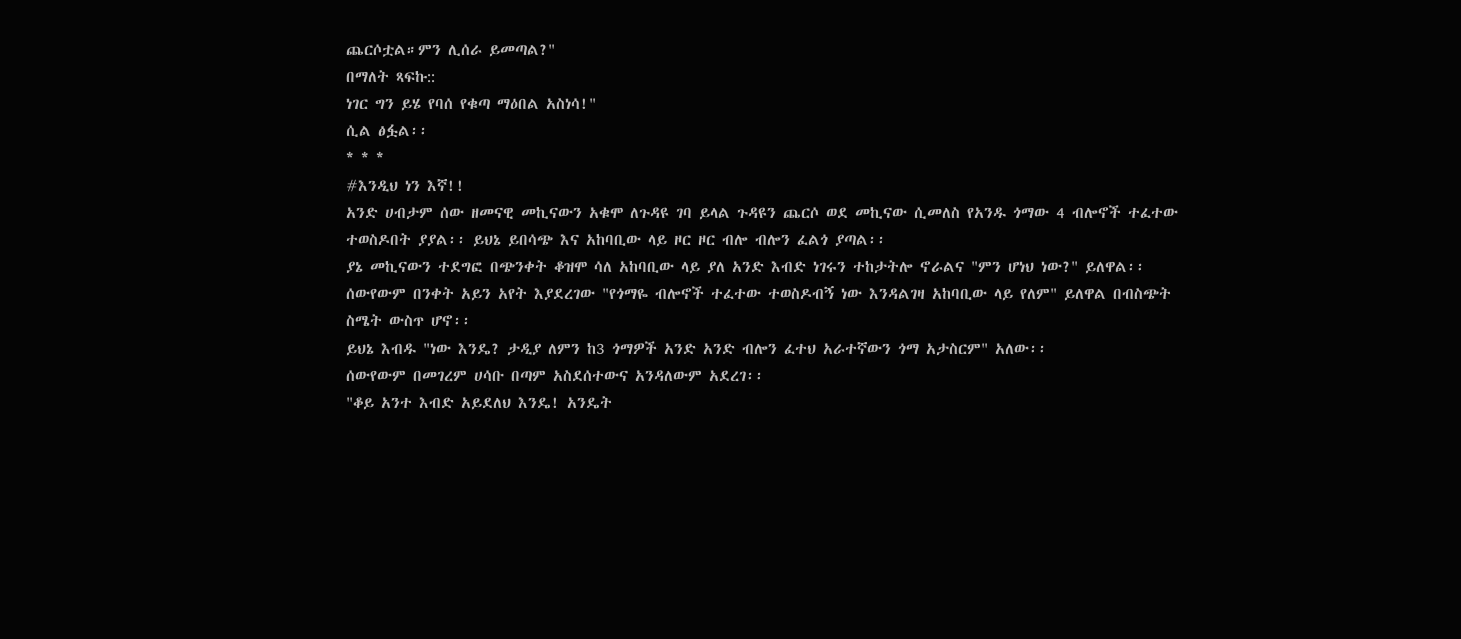ጨርሶቷል።ምን ሊሰራ ይመጣል?"
በማለት ጻፍኩ::
ነገር ግን ይሄ የባሰ የቁጣ ማዕበል አስነሳ!"
ሲል ፅፏል፡፡
* * *
#እንዲህ ነን እኛ!!
አንድ ሀብታም ሰው ዘመናዊ መኪናውን አቁሞ ለጉዳዩ ገባ ይላል ጉዳዩን ጨርሶ ወደ መኪናው ሲመለስ የአንዱ ጎማው 4 ብሎኖች ተፈተው ተወስዶበት ያያል፡፡ ይህኔ ይበሳጭ እና አከባቢው ላይ ዞር ዞር ብሎ ብሎን ፈልጎ ያጣል፡፡
ያኔ መኪናውን ተደግፎ በጭንቀት ቆዝሞ ሳለ አከባቢው ላይ ያለ አንድ እብድ ነገሩን ተከታትሎ ኖራልና "ምን ሆነህ ነው?" ይለዋል፡፡ሰውየውም በንቀት አይን አየት እያደረገው "የጎማዬ ብሎኖች ተፈተው ተወስዶብኝ ነው እንዳልገዛ አከባቢው ላይ የለም" ይለዋል በብስጭት ስሜት ውስጥ ሆኖ፡፡
ይህኔ እብዱ "ነው እንዴ? ታዲያ ለምን ከ3 ጎማዎች አንድ አንድ ብሎን ፈተህ አራተኛውን ጎማ አታስርም" አለው፡፡
ሰውየውም በመገረም ሀሳቡ በጣም አስደሰተውና አንዳለውም አደረገ፡፡
"ቆይ አንተ እብድ አይደለህ እንዴ! አንዴት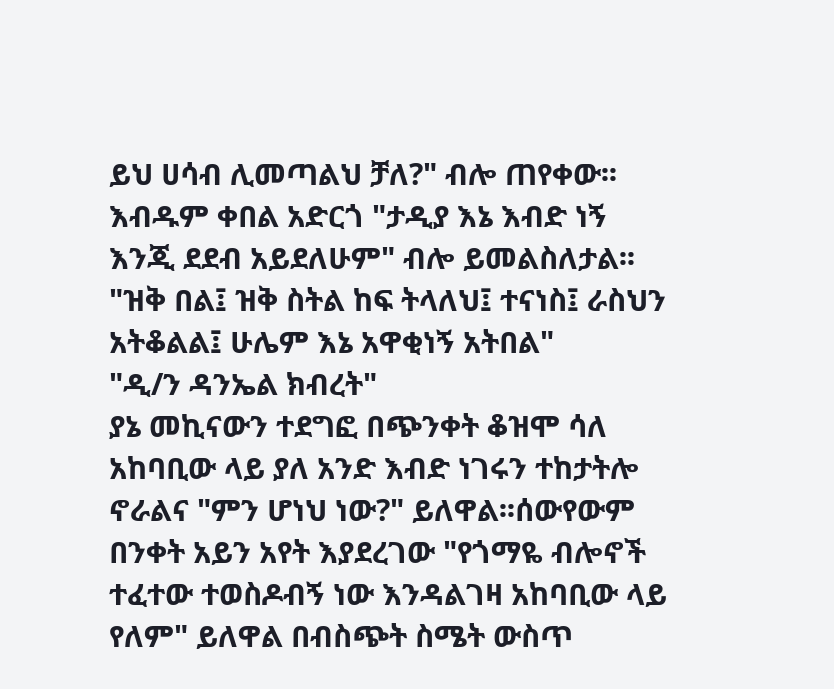ይህ ሀሳብ ሊመጣልህ ቻለ?" ብሎ ጠየቀው፡፡
እብዱም ቀበል አድርጎ "ታዲያ እኔ እብድ ነኝ እንጂ ደደብ አይደለሁም" ብሎ ይመልስለታል፡፡
"ዝቅ በል፤ ዝቅ ስትል ከፍ ትላለህ፤ ተናነስ፤ ራስህን አትቆልል፤ ሁሌም እኔ አዋቂነኝ አትበል"
"ዲ/ን ዳንኤል ክብረት"
ያኔ መኪናውን ተደግፎ በጭንቀት ቆዝሞ ሳለ አከባቢው ላይ ያለ አንድ እብድ ነገሩን ተከታትሎ ኖራልና "ምን ሆነህ ነው?" ይለዋል፡፡ሰውየውም በንቀት አይን አየት እያደረገው "የጎማዬ ብሎኖች ተፈተው ተወስዶብኝ ነው እንዳልገዛ አከባቢው ላይ የለም" ይለዋል በብስጭት ስሜት ውስጥ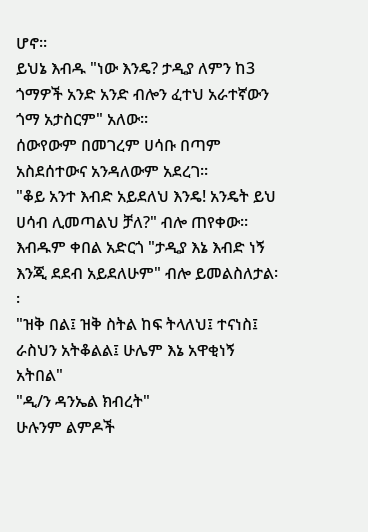ሆኖ፡፡
ይህኔ እብዱ "ነው እንዴ? ታዲያ ለምን ከ3 ጎማዎች አንድ አንድ ብሎን ፈተህ አራተኛውን ጎማ አታስርም" አለው፡፡
ሰውየውም በመገረም ሀሳቡ በጣም አስደሰተውና አንዳለውም አደረገ፡፡
"ቆይ አንተ እብድ አይደለህ እንዴ! አንዴት ይህ ሀሳብ ሊመጣልህ ቻለ?" ብሎ ጠየቀው፡፡
እብዱም ቀበል አድርጎ "ታዲያ እኔ እብድ ነኝ እንጂ ደደብ አይደለሁም" ብሎ ይመልስለታል፡፡
"ዝቅ በል፤ ዝቅ ስትል ከፍ ትላለህ፤ ተናነስ፤ ራስህን አትቆልል፤ ሁሌም እኔ አዋቂነኝ አትበል"
"ዲ/ን ዳንኤል ክብረት"
ሁሉንም ልምዶች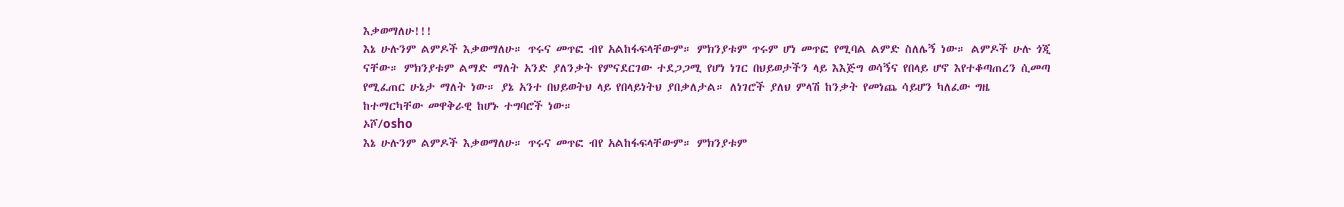እቃወማለሁ!!!
እኔ ሁሉንም ልምዶች እቃወማለሁ። ጥሩና መጥፎ ብየ አልከፋፍላቸውም። ምክንያቱም ጥሩም ሆነ መጥፎ የሚባል ልምድ ስለሌኝ ነው። ልምዶች ሁሉ ጎጂ ናቸው። ምክንያቱም ልማድ ማለት አንድ ያለንቃት የምናደርገው ተደጋጋሚ የሆነ ነገር በህይወታችን ላይ እእጅግ ወሳኝና የበላይ ሆኖ እየተቆጣጠረን ሲመጣ የሚፈጠር ሁኔታ ማለት ነው። ያኔ አንተ በህይወትህ ላይ የበላይነትህ ያበቃለታል። ለነገሮች ያለህ ምላሽ ከንቃት የመነጨ ሳይሆን ካለፈው ግዜ ከተማርካቸው መዋቅራዊ ከሆኑ ተግባሮች ነው።
ኦሾ/osho
እኔ ሁሉንም ልምዶች እቃወማለሁ። ጥሩና መጥፎ ብየ አልከፋፍላቸውም። ምክንያቱም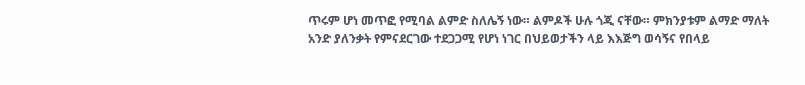ጥሩም ሆነ መጥፎ የሚባል ልምድ ስለሌኝ ነው። ልምዶች ሁሉ ጎጂ ናቸው። ምክንያቱም ልማድ ማለት አንድ ያለንቃት የምናደርገው ተደጋጋሚ የሆነ ነገር በህይወታችን ላይ እእጅግ ወሳኝና የበላይ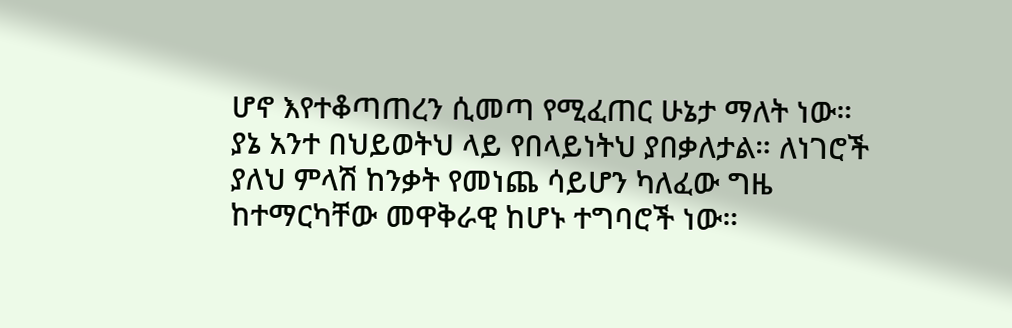ሆኖ እየተቆጣጠረን ሲመጣ የሚፈጠር ሁኔታ ማለት ነው። ያኔ አንተ በህይወትህ ላይ የበላይነትህ ያበቃለታል። ለነገሮች ያለህ ምላሽ ከንቃት የመነጨ ሳይሆን ካለፈው ግዜ ከተማርካቸው መዋቅራዊ ከሆኑ ተግባሮች ነው።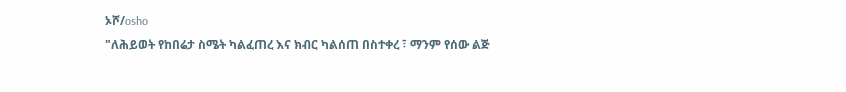ኦሾ/osho
"ለሕይወት የከበሬታ ስሜት ካልፈጠረ እና ክብር ካልሰጠ በስተቀረ ፣ ማንም የሰው ልጅ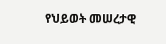የህይወት መሠረታዊ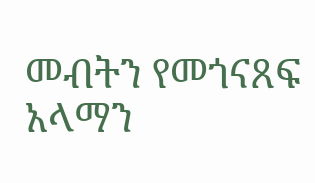መብትን የመጎናጸፍ አላማን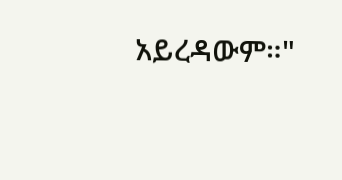አይረዳውም።"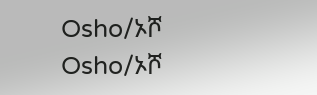Osho/ኦሾ
Osho/ኦሾ